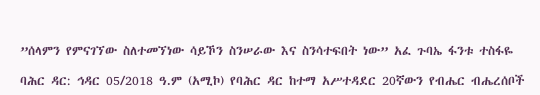”ሰላምን የምናገኘው ስለተመኘነው ሳይኾን ስንሠራው እና ስንሳተፍበት ነው” አፈ ጉባኤ ፋንቱ ተስፋዬ

ባሕር ዳር: ኅዳር 05/2018 ዓ.ም (አሚኮ) የባሕር ዳር ከተማ አሥተዳደር 20ኛውን የብሔር ብሔረሰቦች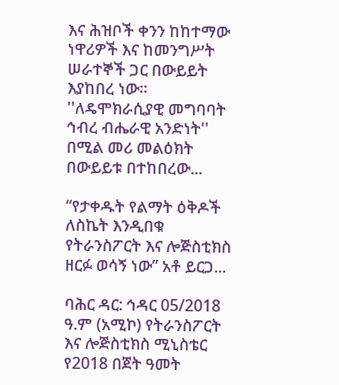እና ሕዝቦች ቀንን ከከተማው ነዋሪዎች እና ከመንግሥት ሠራተኞች ጋር በውይይት እያከበረ ነው። ''ለዴሞክራሲያዊ መግባባት ኅብረ ብሔራዊ አንድነት'' በሚል መሪ መልዕክት በውይይቱ በተከበረው...

“የታቀዱት የልማት ዕቅዶች ለስኬት እንዲበቁ የትራንስፖርት እና ሎጅስቲክስ ዘርፉ ወሳኝ ነው” አቶ ይርጋ...

ባሕር ዳር: ኅዳር 05/2018 ዓ.ም (አሚኮ) የትራንስፖርት እና ሎጅስቲክስ ሚኒስቴር የ2018 በጀት ዓመት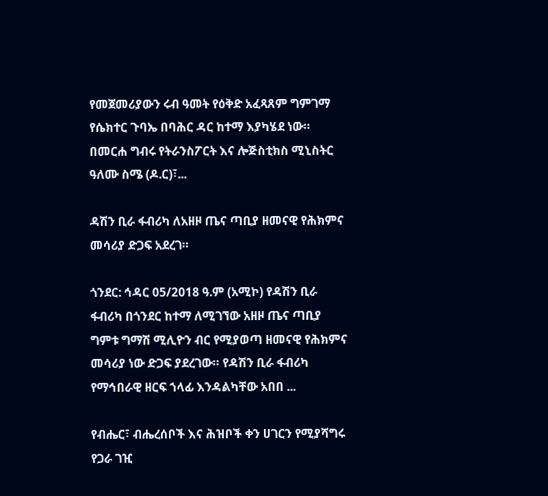የመጀመሪያውን ሩብ ዓመት የዕቅድ አፈጻጸም ግምገማ የሴክተር ጉባኤ በባሕር ዳር ከተማ እያካሄደ ነው። በመርሐ ግብሩ የትራንስፖርት እና ሎጅስቲክስ ሚኒስትር ዓለሙ ስሜ (ዶ.ር)፣...

ዳሽን ቢራ ፋብሪካ ለአዘዞ ጤና ጣቢያ ዘመናዊ የሕክምና መሳሪያ ድጋፍ አደረገ።

ጎንደር: ኅዳር 05/2018 ዓ.ም (አሚኮ) የዳሽን ቢራ ፋብሪካ በጎንደር ከተማ ለሚገኘው አዘዞ ጤና ጣቢያ ግምቱ ግማሽ ሚሊዮን ብር የሚያወጣ ዘመናዊ የሕክምና መሳሪያ ነው ድጋፍ ያደረገው። የዳሽን ቢራ ፋብሪካ የማኅበራዊ ዘርፍ ኀላፊ እንዳልካቸው አበበ ...

የብሔር፣ ብሔረሰቦች እና ሕዝቦች ቀን ሀገርን የሚያሻግሩ የጋራ ገዢ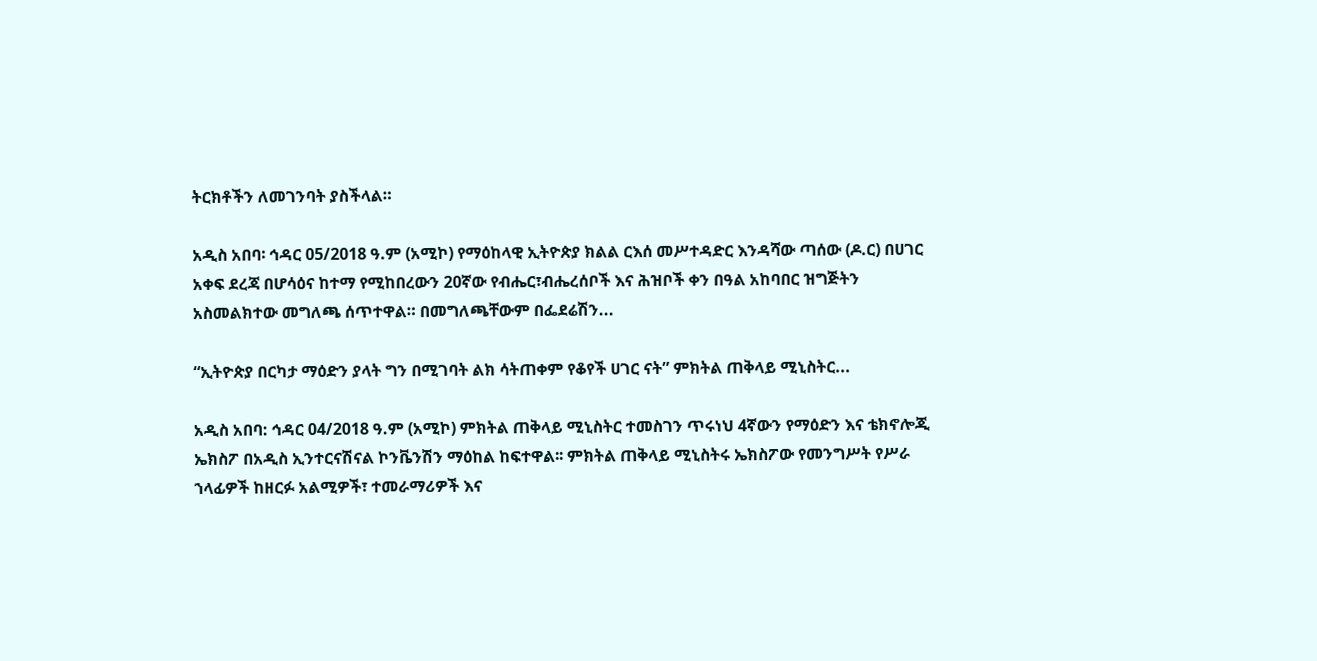ትርክቶችን ለመገንባት ያስችላል።

አዲስ አበባ፡ ኅዳር 05/2018 ዓ.ም (አሚኮ) የማዕከላዊ ኢትዮጵያ ክልል ርእሰ መሥተዳድር እንዳሻው ጣሰው (ዶ.ር) በሀገር አቀፍ ደረጃ በሆሳዕና ከተማ የሚከበረውን 20ኛው የብሔር፣ብሔረሰቦች እና ሕዝቦች ቀን በዓል አከባበር ዝግጅትን አስመልክተው መግለጫ ሰጥተዋል። በመግለጫቸውም በፌደሬሽን...

“ኢትዮጵያ በርካታ ማዕድን ያላት ግን በሚገባት ልክ ሳትጠቀም የቆየች ሀገር ናት” ምክትል ጠቅላይ ሚኒስትር...

አዲስ አበባ: ኅዳር 04/2018 ዓ.ም (አሚኮ) ምክትል ጠቅላይ ሚኒስትር ተመስገን ጥሩነህ 4ኛውን የማዕድን እና ቴክኖሎጂ ኤክስፖ በአዲስ ኢንተርናሽናል ኮንቬንሽን ማዕከል ከፍተዋል፡፡ ምክትል ጠቅላይ ሚኒስትሩ ኤክስፖው የመንግሥት የሥራ ኀላፊዎች ከዘርፉ አልሚዎች፣ ተመራማሪዎች እና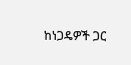ከነጋዴዎች ጋር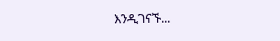እንዲገናኙ...